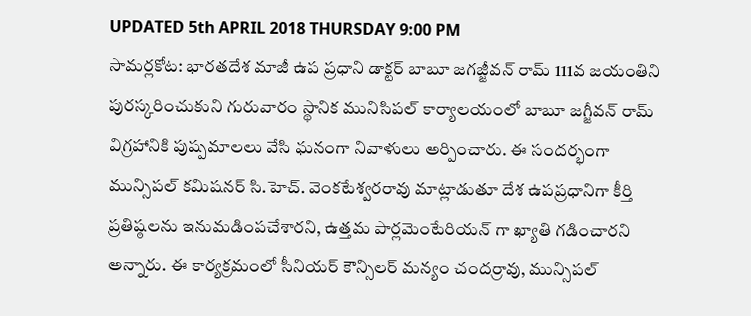UPDATED 5th APRIL 2018 THURSDAY 9:00 PM
సామర్లకోట: భారతదేశ మాజీ ఉప ప్రధాని డాక్టర్ బాబూ జగజ్జీవన్ రామ్ 111వ జయంతిని పురస్కరించుకుని గురువారం స్థానిక మునిసిపల్ కార్యాలయంలో బాబూ జగ్జీవన్ రామ్ విగ్రహానికి పుష్పమాలలు వేసి ఘనంగా నివాళులు అర్పించారు. ఈ సందర్భంగా మున్సిపల్ కమిషనర్ సి.హెచ్. వెంకటేశ్వరరావు మాట్లాడుతూ దేశ ఉపప్రధానిగా కీర్తి ప్రతిష్ఠలను ఇనుమడింపచేశారని, ఉత్తమ పార్లమెంటేరియన్ గా ఖ్యాతి గడించారని అన్నారు. ఈ కార్యక్రమంలో సీనియర్ కౌన్సిలర్ మన్యం చందర్రావు, మున్సిపల్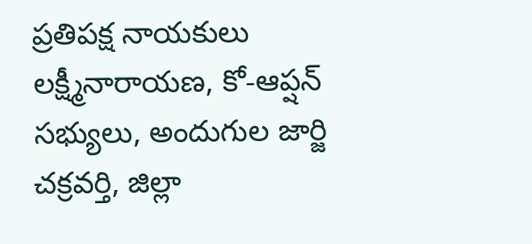ప్రతిపక్ష నాయకులు లక్ష్మీనారాయణ, కో-ఆప్షన్ సభ్యులు, అందుగుల జార్జి చక్రవర్తి, జిల్లా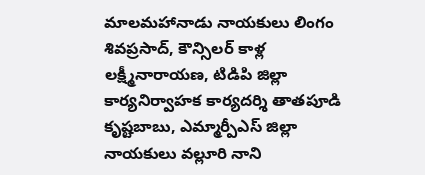మాలమహానాడు నాయకులు లింగం శివప్రసాద్, కౌన్సిలర్ కాళ్ల లక్ష్మీనారాయణ, టిడిపి జిల్లా కార్యనిర్వాహక కార్యదర్శి తాతపూడి కృష్టబాబు, ఎమ్మార్పీఎస్ జిల్లా నాయకులు వల్లూరి నాని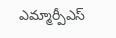ఎమ్మార్పీఎస్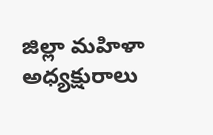జిల్లా మహిళా అధ్యక్షురాలు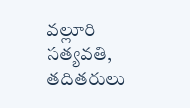వల్లూరి సత్యవతి, తదితరులు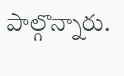పాల్గొన్నారు.